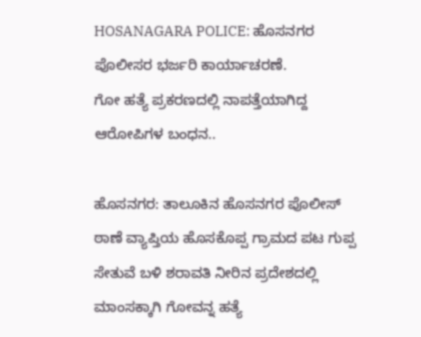HOSANAGARA POLICE: ಹೊಸನಗರ ಪೊಲೀಸರ ಭರ್ಜರಿ ಕಾರ್ಯಾಚರಣೆ.
ಗೋ ಹತ್ಯೆ ಪ್ರಕರಣದಲ್ಲಿ ನಾಪತ್ತೆಯಾಗಿದ್ದ ಆರೋಪಿಗಳ ಬಂಧನ..

ಹೊಸನಗರ: ತಾಲೂಕಿನ ಹೊಸನಗರ ಪೊಲೀಸ್ ಠಾಣೆ ವ್ಯಾಪ್ತಿಯ ಹೊಸಕೊಪ್ಪ ಗ್ರಾಮದ ಪಟ ಗುಪ್ಪ ಸೇತುವೆ ಬಳಿ ಶರಾವತಿ ನೀರಿನ ಪ್ರದೇಶದಲ್ಲಿ ಮಾಂಸಕ್ಕಾಗಿ ಗೋವನ್ನ ಹತ್ಯೆ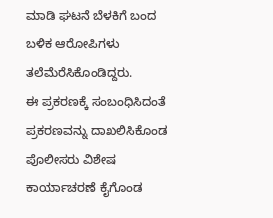ಮಾಡಿ ಘಟನೆ ಬೆಳಕಿಗೆ ಬಂದ ಬಳಿಕ ಆರೋಪಿಗಳು ತಲೆಮೆರೆಸಿಕೊಂಡಿದ್ದರು.
ಈ ಪ್ರಕರಣಕ್ಕೆ ಸಂಬಂಧಿಸಿದಂತೆ ಪ್ರಕರಣವನ್ನು ದಾಖಲಿಸಿಕೊಂಡ ಪೊಲೀಸರು ವಿಶೇಷ ಕಾರ್ಯಾಚರಣೆ ಕೈಗೊಂಡ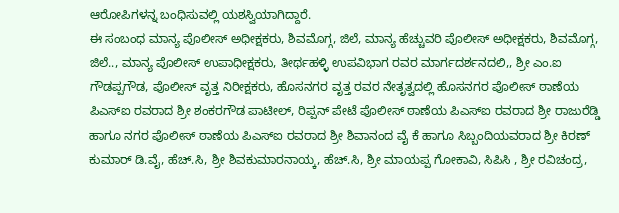ಆರೋಪಿಗಳನ್ನ ಬಂಧಿಸುವಲ್ಲಿ ಯಶಸ್ವಿಯಾಗಿದ್ದಾರೆ.
ಈ ಸಂಬಂಧ ಮಾನ್ಯ ಪೊಲೀಸ್ ಅಧೀಕ್ಷಕರು, ಶಿವಮೊಗ್ಗ, ಜಿಲೆ, ಮಾನ್ಯ ಹೆಚ್ಚುವರಿ ಪೊಲೀಸ್ ಅಧೀಕ್ಷಕರು, ಶಿವಮೊಗ್ಗ, ಜಿಲೆ.., ಮಾನ್ಯ ಪೊಲೀಸ್ ಉಪಾಧೀಕ್ಷಕರು, ತೀರ್ಥಹಳ್ಳಿ ಉಪವಿಭಾಗ ರವರ ಮಾರ್ಗದರ್ಶನದಲಿ,, ಶ್ರೀ ಎಂ.ಐ ಗೌಡಪ್ಪಗೌಡ, ಪೊಲೀಸ್ ವೃತ್ತ ನಿರೀಕ್ಷಕರು, ಹೊಸನಗರ ವೃತ್ತ ರವರ ನೇತೃತ್ವದಲ್ಲಿ ಹೊಸನಗರ ಪೊಲೀಸ್ ಠಾಣೆಯ ಪಿಎಸ್‌ಐ ರವರಾದ ಶ್ರೀ ಶಂಕರಗೌಡ ಪಾಟೀಲ್, ರಿಪ್ಪನ್ ಪೇಟೆ ಪೊಲೀಸ್ ಠಾಣೆಯ ಪಿಎಸ್‌ಐ ರವರಾದ ಶ್ರೀ ರಾಜುರೆಡ್ಡಿ ಹಾಗೂ ನಗರ ಪೊಲೀಸ್ ಠಾಣೆಯ ಪಿಎಸ್‌ಐ ರವರಾದ ಶ್ರೀ ಶಿವಾನಂದ ವೈ ಕೆ ಹಾಗೂ ಸಿಬ್ಬಂದಿಯವರಾದ ಶ್ರೀ ಕಿರಣ್ ಕುಮಾರ್ ಡಿ.ವೈ, ಹೆಚ್.ಸಿ, ಶ್ರೀ ಶಿವಕುಮಾರನಾಯ್ಕ, ಹೆಚ್.ಸಿ, ಶ್ರೀ ಮಾಯಪ್ಪ ಗೋಕಾವಿ, ಸಿಪಿಸಿ , ಶ್ರೀ ರವಿಚಂದ್ರ,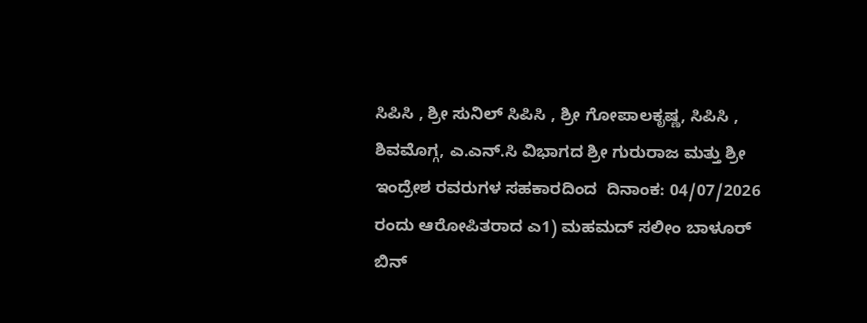ಸಿಪಿಸಿ , ಶ್ರೀ ಸುನಿಲ್ ಸಿಪಿಸಿ , ಶ್ರೀ ಗೋಪಾಲಕೃಷ್ಣ, ಸಿಪಿಸಿ , ಶಿವಮೊಗ್ಗ, ಎ.ಎನ್.ಸಿ ವಿಭಾಗದ ಶ್ರೀ ಗುರುರಾಜ ಮತ್ತು ಶ್ರೀ ಇಂದ್ರೇಶ ರವರುಗಳ ಸಹಕಾರದಿಂದ  ದಿನಾಂಕ: 04/07/2026 ರಂದು ಆರೋಪಿತರಾದ ಎ1) ಮಹಮದ್ ಸಲೀಂ ಬಾಳೂರ್ ಬಿನ್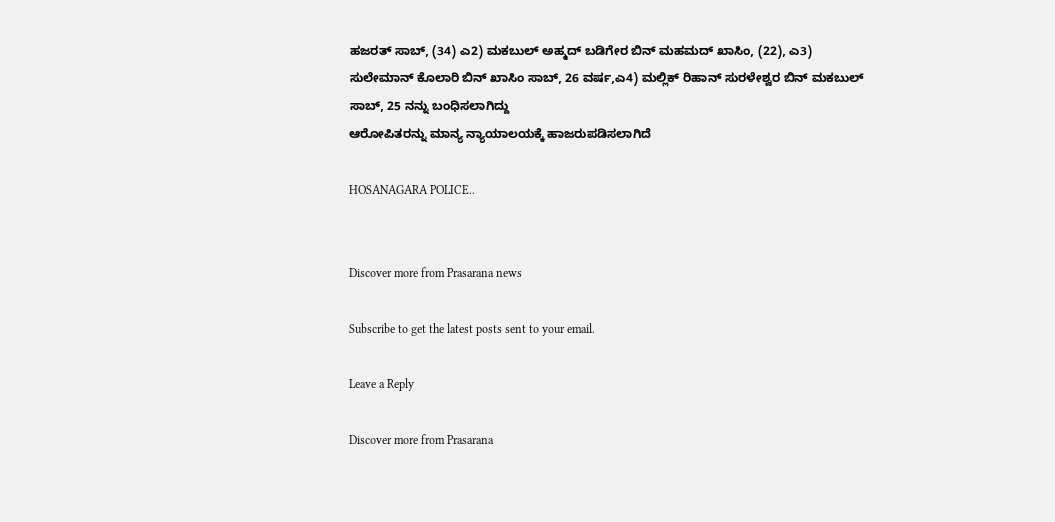ಹಜರತ್ ಸಾಬ್, (34) ಎ2) ಮಕಬುಲ್ ಅಹ್ಮದ್ ಬಡಿಗೇರ ಬಿನ್ ಮಹಮದ್ ಖಾಸಿಂ, (22), ಎ3) ಸುಲೇಮಾನ್ ಕೊಲಾರಿ ಬಿನ್ ಖಾಸಿಂ ಸಾಬ್, 26 ವರ್ಷ,ಎ4) ಮಲ್ಲಿಕ್ ರಿಹಾನ್ ಸುರಳೇಶ್ವರ ಬಿನ್ ಮಕಬುಲ್ ಸಾಬ್, 25 ನನ್ನು ಬಂಧಿಸಲಾಗಿದ್ದು
ಆರೋಪಿತರನ್ನು ಮಾನ್ಯ ನ್ಯಾಯಾಲಯಕ್ಕೆ ಹಾಜರುಪಡಿಸಲಾಗಿದೆ

HOSANAGARA POLICE..


Discover more from Prasarana news

Subscribe to get the latest posts sent to your email.

Leave a Reply

Discover more from Prasarana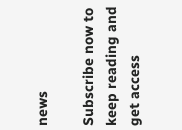news

Subscribe now to keep reading and get access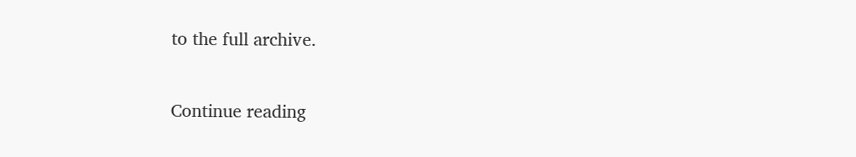to the full archive.

Continue reading